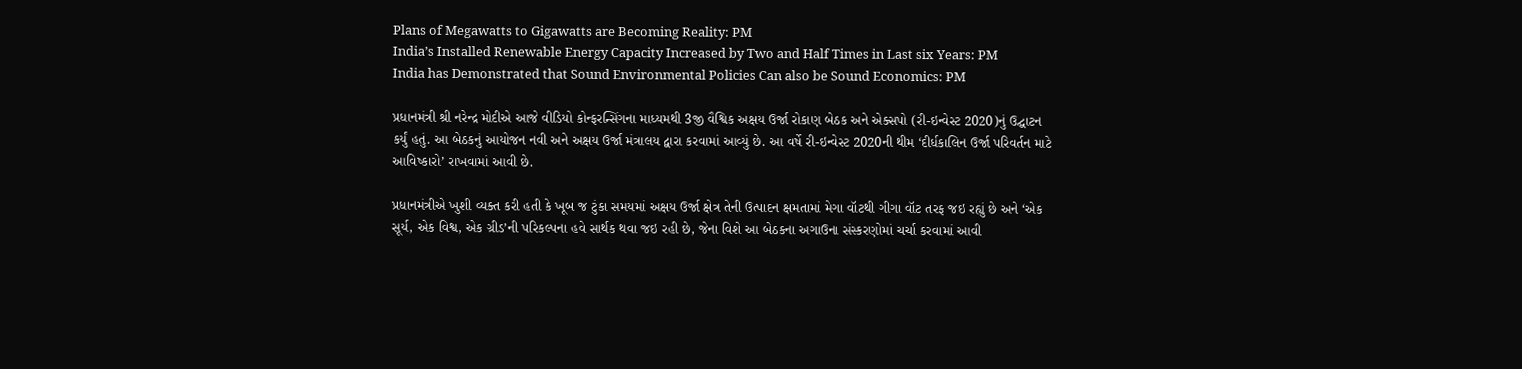Plans of Megawatts to Gigawatts are Becoming Reality: PM
India’s Installed Renewable Energy Capacity Increased by Two and Half Times in Last six Years: PM
India has Demonstrated that Sound Environmental Policies Can also be Sound Economics: PM

પ્રધાનમંત્રી શ્રી નરેન્દ્ર મોદીએ આજે વીડિયો કોન્ફરન્સિંગના માધ્યમથી 3જી વૈશ્વિક અક્ષય ઉર્જા રોકાણ બેઠક અને એક્સપો (રી-ઇન્વેસ્ટ 2020)નું ઉદ્ઘાટન કર્યું હતું. આ બેઠકનું આયોજન નવી અને અક્ષય ઉર્જા મંત્રાલય દ્વારા કરવામાં આવ્યું છે. આ વર્ષે રી-ઇન્વેસ્ટ 2020ની થીમ ‘દીર્ધકાલિન ઉર્જા પરિવર્તન માટે આવિષ્કારો’ રાખવામાં આવી છે.

પ્રધાનમંત્રીએ ખુશી વ્યક્ત કરી હતી કે ખૂબ જ ટુંકા સમયમાં અક્ષય ઉર્જા ક્ષેત્ર તેની ઉત્પાદન ક્ષમતામાં મેગા વૉટથી ગીગા વૉટ તરફ જઇ રહ્યું છે અને ‘એક સૂર્ય, એક વિશ્વ, એક ગ્રીડ’ની પરિકલ્પના હવે સાર્થક થવા જઇ રહી છે, જેના વિશે આ બેઠકના અગાઉના સંસ્કરણોમાં ચર્ચા કરવામાં આવી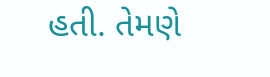હતી. તેમણે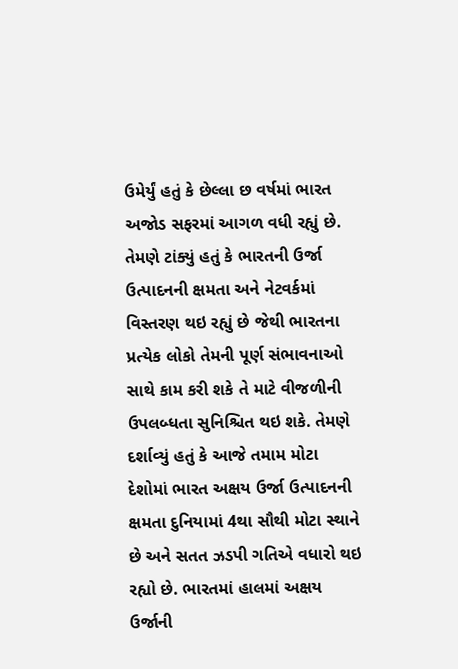ઉમેર્યું હતું કે છેલ્લા છ વર્ષમાં ભારત અજોડ સફરમાં આગળ વધી રહ્યું છે. તેમણે ટાંક્યું હતું કે ભારતની ઉર્જા ઉત્પાદનની ક્ષમતા અને નેટવર્કમાં વિસ્તરણ થઇ રહ્યું છે જેથી ભારતના પ્રત્યેક લોકો તેમની પૂર્ણ સંભાવનાઓ સાથે કામ કરી શકે તે માટે વીજળીની ઉપલબ્ધતા સુનિશ્ચિત થઇ શકે. તેમણે દર્શાવ્યું હતું કે આજે તમામ મોટા દેશોમાં ભારત અક્ષય ઉર્જા ઉત્પાદનની ક્ષમતા દુનિયામાં 4થા સૌથી મોટા સ્થાને છે અને સતત ઝડપી ગતિએ વધારો થઇ રહ્યો છે. ભારતમાં હાલમાં અક્ષય ઉર્જાની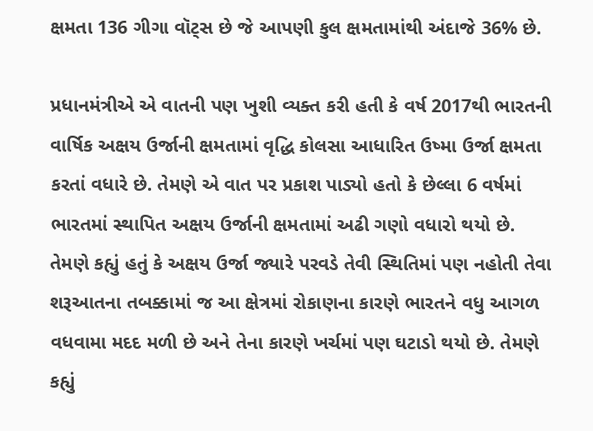ક્ષમતા 136 ગીગા વૉટ્સ છે જે આપણી કુલ ક્ષમતામાંથી અંદાજે 36% છે.

પ્રધાનમંત્રીએ એ વાતની પણ ખુશી વ્યક્ત કરી હતી કે વર્ષ 2017થી ભારતની વાર્ષિક અક્ષય ઉર્જાની ક્ષમતામાં વૃદ્ધિ કોલસા આધારિત ઉષ્મા ઉર્જા ક્ષમતા કરતાં વધારે છે. તેમણે એ વાત પર પ્રકાશ પાડ્યો હતો કે છેલ્લા 6 વર્ષમાં ભારતમાં સ્થાપિત અક્ષય ઉર્જાની ક્ષમતામાં અઢી ગણો વધારો થયો છે. તેમણે કહ્યું હતું કે અક્ષય ઉર્જા જ્યારે પરવડે તેવી સ્થિતિમાં પણ નહોતી તેવા શરૂઆતના તબક્કામાં જ આ ક્ષેત્રમાં રોકાણના કારણે ભારતને વધુ આગળ વધવામા મદદ મળી છે અને તેના કારણે ખર્ચમાં પણ ઘટાડો થયો છે. તેમણે કહ્યું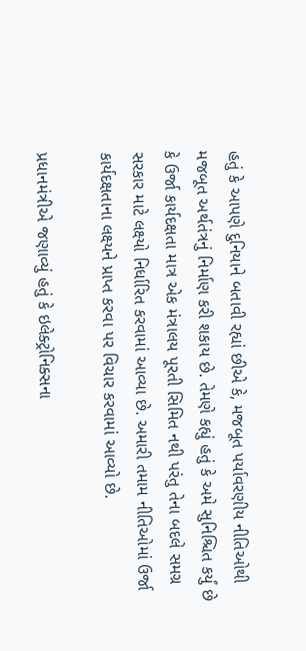હતું કે આપણે દુનિયાને બતાવી રહ્યાં છીએ કે, મજબૂત પર્યાવરણીય નીતિઓથી મજબૂત અર્થતંત્રનું નિર્માણ કરી શકાય છે. તેમણે કહ્યું હતું કે અમે સુનિશ્ચિત કર્યું છે કે ઉર્જા કાર્યદક્ષતા માત્ર એક મંત્રાલય પૂરતી સિમિત નથી પરંતુ તેના બદલે સમગ્ર સરકાર માટે લક્ષ્યો નિર્ધારિત કરવામાં આવ્યા છે. અમારી તમામ નીતિઓમાં ઉર્જા કાર્યદક્ષતાના લક્ષ્યને પ્રાપ્ત કરવા પર વિચાર કરવામાં આવ્યો છે.

પ્રધાનમંત્રીએ જણાવ્યું હતું કે ઇલેક્ટ્રોનિક્સના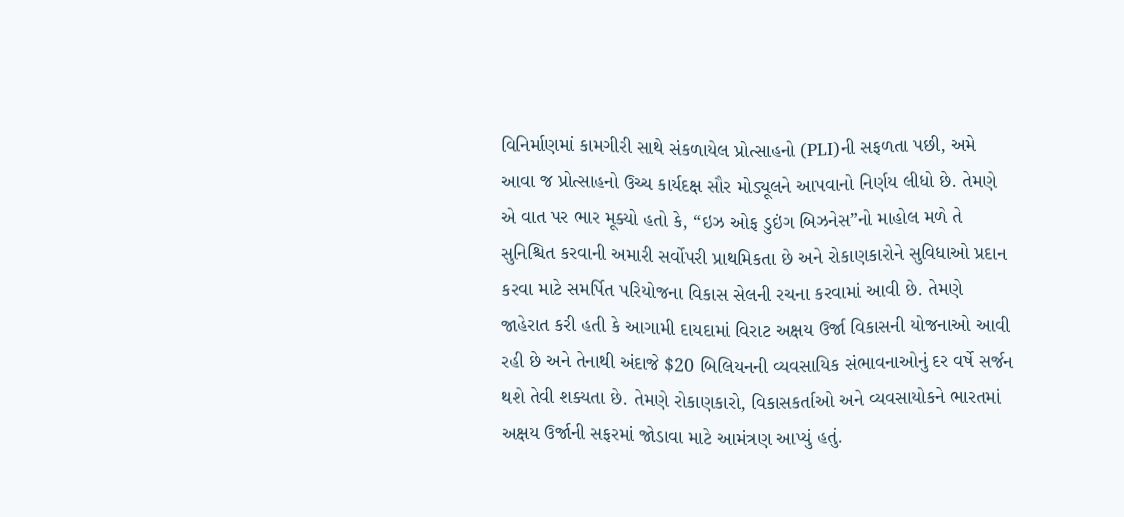વિનિર્માણમાં કામગીરી સાથે સંકળાયેલ પ્રોત્સાહનો (PLI)ની સફળતા પછી, અમે આવા જ પ્રોત્સાહનો ઉચ્ચ કાર્યદક્ષ સૌર મોડ્યૂલને આપવાનો નિર્ણય લીધો છે. તેમણે એ વાત પર ભાર મૂક્યો હતો કે, “ઇઝ ઓફ ડુઇંગ બિઝનેસ”નો માહોલ મળે તે સુનિશ્ચિત કરવાની અમારી સર્વોપરી પ્રાથમિકતા છે અને રોકાણકારોને સુવિધાઓ પ્રદાન કરવા માટે સમર્પિત પરિયોજના વિકાસ સેલની રચના કરવામાં આવી છે. તેમણે જાહેરાત કરી હતી કે આગામી દાયદામાં વિરાટ અક્ષય ઉર્જા વિકાસની યોજનાઓ આવી રહી છે અને તેનાથી અંદાજે $20 બિલિયનની વ્યવસાયિક સંભાવનાઓનું દર વર્ષે સર્જન થશે તેવી શક્યતા છે. તેમણે રોકાણકારો, વિકાસકર્તાઓ અને વ્યવસાયોકને ભારતમાં અક્ષય ઉર્જાની સફરમાં જોડાવા માટે આમંત્રણ આપ્યું હતું.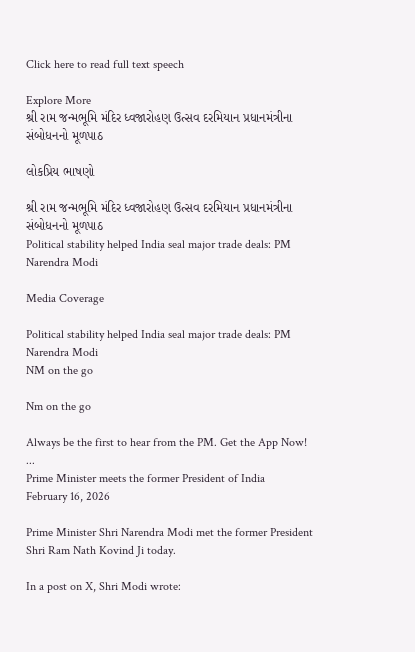Click here to read full text speech

Explore More
શ્રી રામ જન્મભૂમિ મંદિર ધ્વજારોહણ ઉત્સવ દરમિયાન પ્રધાનમંત્રીના સંબોધનનો મૂળપાઠ

લોકપ્રિય ભાષણો

શ્રી રામ જન્મભૂમિ મંદિર ધ્વજારોહણ ઉત્સવ દરમિયાન પ્રધાનમંત્રીના સંબોધનનો મૂળપાઠ
Political stability helped India seal major trade deals: PM Narendra Modi

Media Coverage

Political stability helped India seal major trade deals: PM Narendra Modi
NM on the go

Nm on the go

Always be the first to hear from the PM. Get the App Now!
...
Prime Minister meets the former President of India
February 16, 2026

Prime Minister Shri Narendra Modi met the former President Shri Ram Nath Kovind Ji today.

In a post on X, Shri Modi wrote: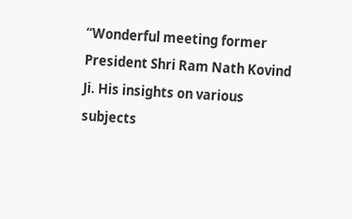“Wonderful meeting former President Shri Ram Nath Kovind Ji. His insights on various subjects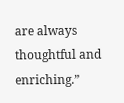are always thoughtful and enriching.”